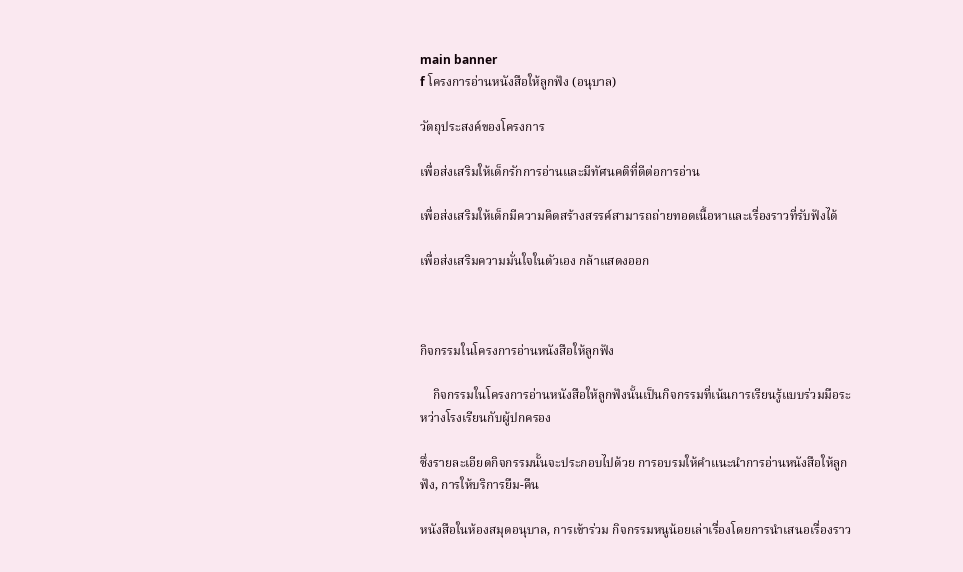main banner
f โครงการอ่านหนังสือให้ลูกฟัง (อนุบาล)

วัตถุประสงค์ของโครงการ

เพื่อส่งเสริมให้เด็กรักการอ่านและมีทัศนคติที่ดีต่อการอ่าน

เพื่อส่งเสริมให้เด็กมีความคิดสร้างสรรค์สามารถถ่ายทอดเนื้อหาและเรื่องราวที่รับฟังได้

เพื่อส่งเสริมความมั่นใจในตัวเอง กล้าแสดงออก



กิจกรรมในโครงการอ่านหนังสือให้ลูกฟัง

    กิจกรรมในโครงการอ่านหนังสือให้ลูกฟังนั้นเป็นกิจกรรมที่เน้นการเรียนรู้แบบร่วมมือระหว่างโรงเรียนกับผู้ปกครอง

ซึ่งรายละเอียดกิจกรรมนั้นจะประกอบไปด้วย การอบรมให้คำแนะนำการอ่านหนังสือให้ลูกฟัง, การให้บริการยืม-คืน

หนังสือในห้องสมุดอนุบาล, การเข้าร่วม กิจกรรมหนูน้อยเล่าเรื่องโดยการนำเสนอเรื่องราว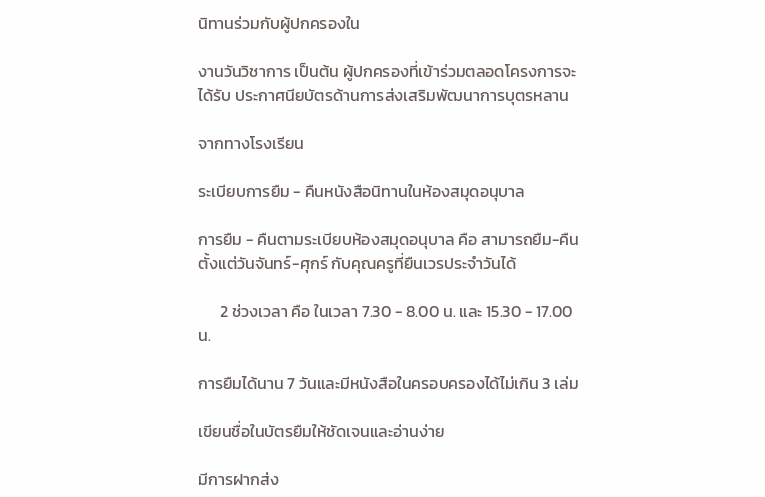นิทานร่วมกับผู้ปกครองใน

งานวันวิชาการ เป็นต้น ผู้ปกครองที่เข้าร่วมตลอดโครงการจะได้รับ ประกาศนียบัตรด้านการส่งเสริมพัฒนาการบุตรหลาน

จากทางโรงเรียน

ระเบียบการยืม - คืนหนังสือนิทานในห้องสมุดอนุบาล

การยืม - คืนตามระเบียบห้องสมุดอนุบาล คือ สามารถยืม-คืน ตั้งแต่วันจันทร์-ศุกร์ กับคุณครูที่ยืนเวรประจำวันได้

      2 ช่วงเวลา คือ ในเวลา 7.30 - 8.00 น. และ 15.30 - 17.00 น.

การยืมได้นาน 7 วันและมีหนังสือในครอบครองได้ไม่เกิน 3 เล่ม

เขียนชื่อในบัตรยืมให้ชัดเจนและอ่านง่าย

มีการฝากส่ง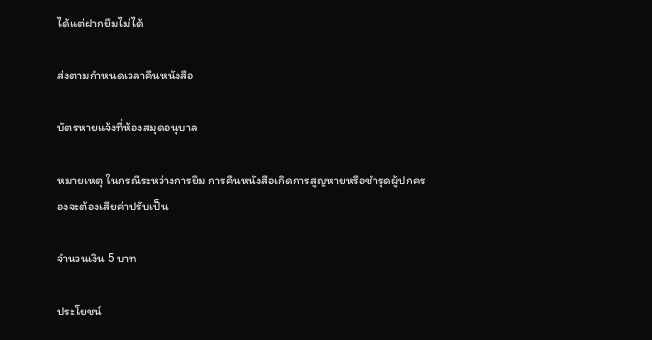ได้แต่ฝากยืมไม่ได้

ส่งตามกำหนดเวลาคืนหนังสือ

บัตรหายแจ้งที่ห้องสมุดอนุบาล

หมายเหตุ ในกรณีระหว่างการยืม การคืนหนังสือเกิดการสูญหายหรือชำรุดผู้ปกครองจะต้องเสียค่าปรับเป็น

จำนวนเงิน 5 บาท

ประโยชน์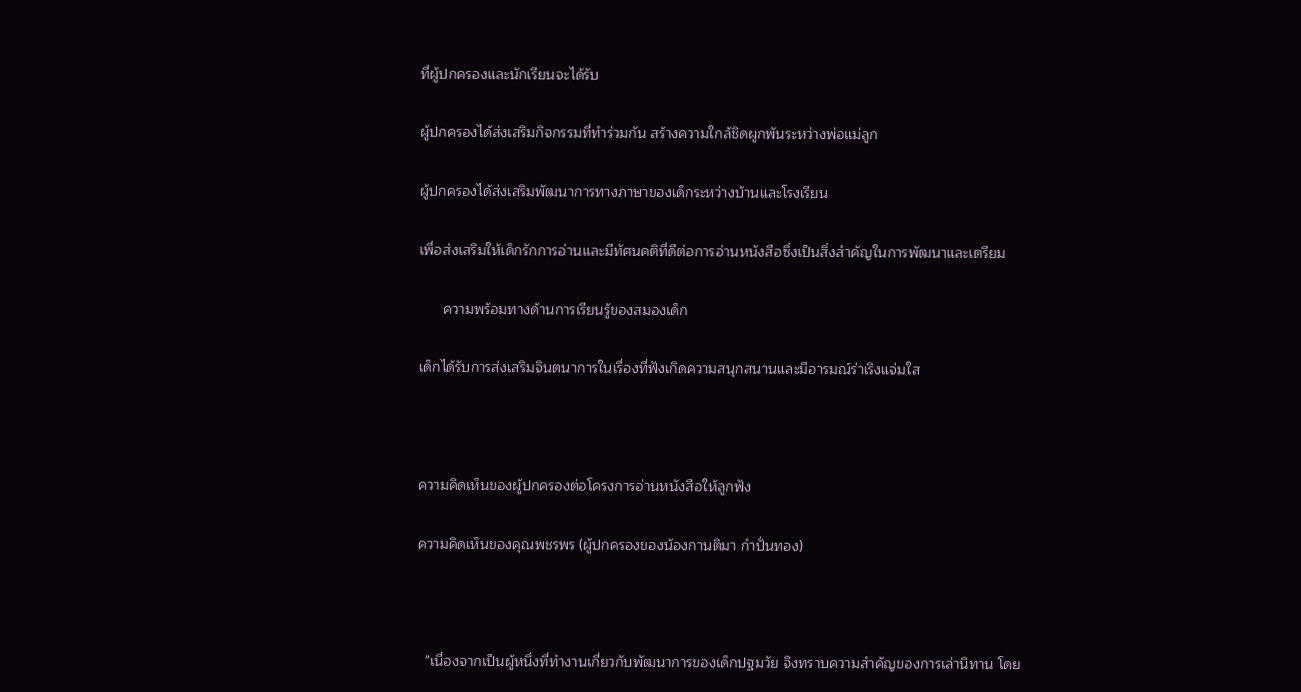ที่ผู้ปกครองและนักเรียนจะได้รับ

ผู้ปกครองได้ส่งเสริมกิจกรรมที่ทำร่วมกัน สร้างความใกล้ชิดผูกพันระหว่างพ่อแม่ลูก

ผู้ปกครองได้ส่งเสริมพัฒนาการทางภาษาของเด็กระหว่างบ้านและโรงเรียน

เพื่อส่งเสริมให้เด็กรักการอ่านและมีทัศนคติที่ดีต่อการอ่านหนังสือซึ่งเป็นสิ่งสำคัญในการพัฒนาและเตรียม

      ความพร้อมทางด้านการเรียนรู้ของสมองเด็ก

เด็กได้รับการส่งเสริมจินตนาการในเรื่องที่ฟังเกิดความสนุกสนานและมีอารมณ์ร่าเริงแจ่มใส



ความคิดเห็นของผู้ปกครองต่อโครงการอ่านหนังสือให้ลูกฟัง

ความคิดเห็นของคุณพชรพร (ผู้ปกครองของน้องกานติมา กำปั่นทอง)



  "เนื่องจากเป็นผู้หนึ่งที่ทำงานเกี่ยวกับพัฒนาการของเด็กปฐมวัย จึงทราบความสำคัญของการเล่านิทาน โดย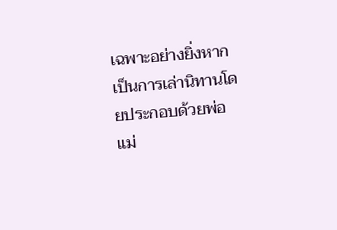เฉพาะอย่างยิ่งหากเป็นการเล่านิทานโดยประกอบด้วยพ่อแม่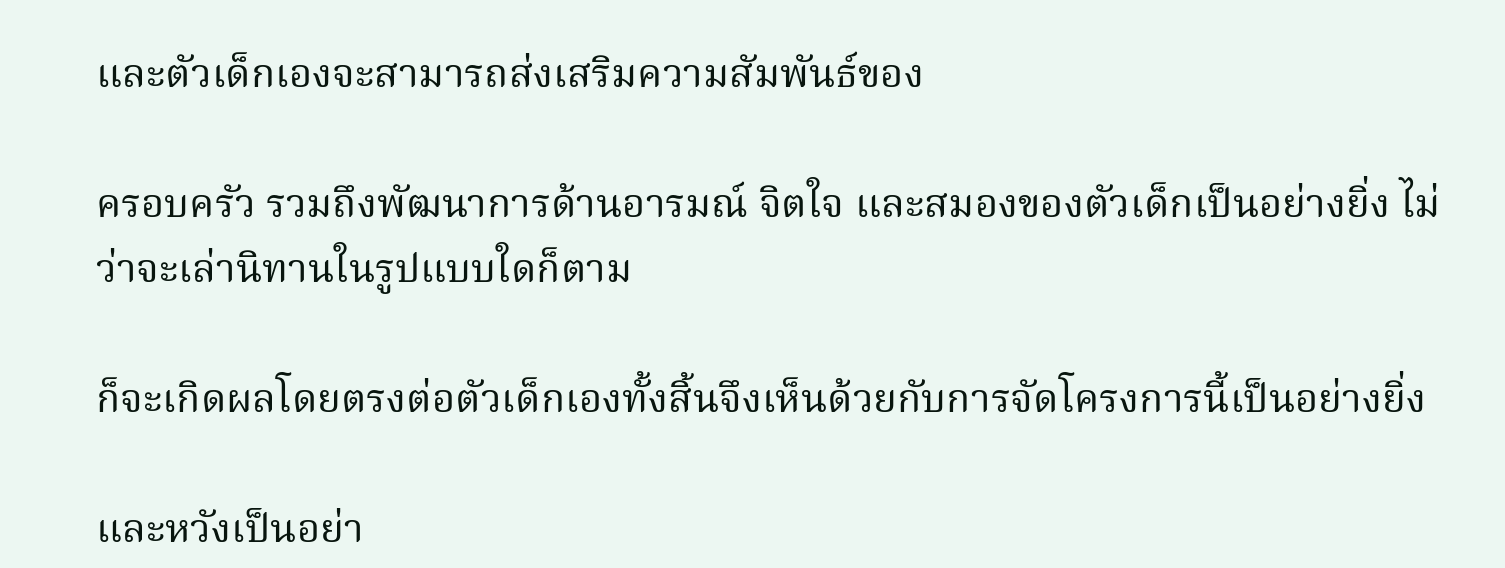และตัวเด็กเองจะสามารถส่งเสริมความสัมพันธ์ของ

ครอบครัว รวมถึงพัฒนาการด้านอารมณ์ จิตใจ และสมองของตัวเด็กเป็นอย่างยิ่ง ไม่ว่าจะเล่านิทานในรูปแบบใดก็ตาม

ก็จะเกิดผลโดยตรงต่อตัวเด็กเองทั้งสิ้นจึงเห็นด้วยกับการจัดโครงการนี้เป็นอย่างยิ่ง

และหวังเป็นอย่า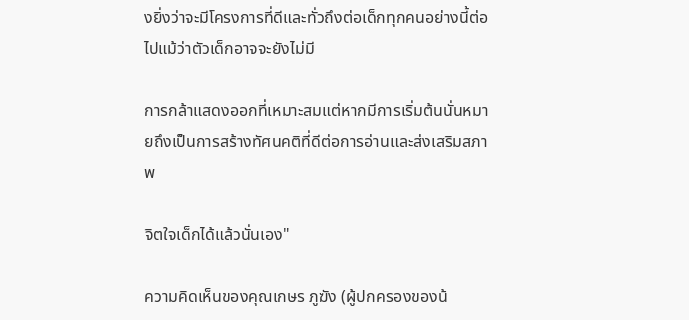งยิ่งว่าจะมีโครงการที่ดีและทั่วถึงต่อเด็กทุกคนอย่างนี้ต่อไปแม้ว่าตัวเด็กอาจจะยังไม่มี

การกล้าแสดงออกที่เหมาะสมแต่หากมีการเริ่มต้นนั่นหมายถึงเป็นการสร้างทัศนคติที่ดีต่อการอ่านและส่งเสริมสภาพ

จิตใจเด็กได้แล้วนั่นเอง"

ความคิดเห็นของคุณเกษร ภูฆัง (ผู้ปกครองของน้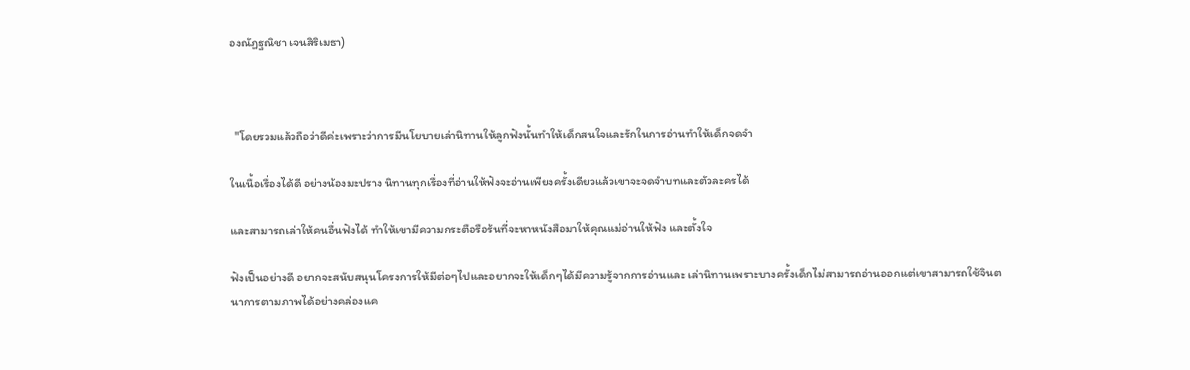องณัฏฐณิชา เจนสิริเมธา)



  "โดยรวมแล้วถือว่าดีค่ะเพราะว่าการมีนโยบายเล่านิทานให้ลูกฟังนั้นทำให้เด็กสนใจและรักในการอ่านทำให้เด็กจดจำ

ในเนื้อเรื่องได้ดี อย่างน้องมะปราง นิทานทุกเรื่องที่อ่านให้ฟังจะอ่านเพียงครั้งเดียวแล้วเขาจะจดจำบทและตัวละครได้

และสามารถเล่าให้คนอื่นฟังได้ ทำให้เขามีความกระตือรือร้นที่จะหาหนังสือมาให้คุณแม่อ่านให้ฟัง และตั้งใจ

ฟังเป็นอย่างดี อยากจะสนับสนุนโครงการให้มีต่อๆไปและอยากจะให้เด็กๆได้มีความรู้จากการอ่านและ เล่านิทานเพราะบางครั้งเด็กไม่สามารถอ่านออกแต่เขาสามารถใช้จินตนาการตามภาพได้อย่างคล่องแค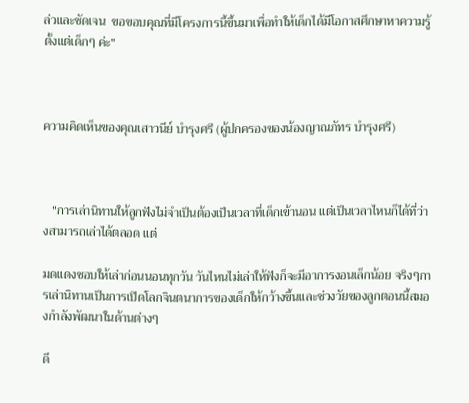ล่วและชัดเจน  ขอขอบคุณที่มีโครงการนี้ขึ้นมาเพื่อทำให้เด็กได้มีโอกาสศึกษาหาความรู้ตั้งแต่เด็กๆ ค่ะ"



ความคิดเห็นของคุณเสาวนีย์ บำรุงศรี (ผู้ปกครองของน้องญาณภัทร บำรุงศรี)



   "การเล่านิทานให้ลูกฟังไม่จำเป็นต้องเป็นเวลาที่เด็กเข้านอน แต่เป็นเวลาไหนก็ได้ที่ว่างสามารถเล่าได้ตลอด แต่

มดแดงชอบให้เล่าก่อนนอนทุกวัน วันไหนไม่เล่าให้ฟังก็จะมีอาการงอนเล็กน้อย จริงๆการเล่านิทานเป็นการเปิดโลกจินตนาการของเด็กให้กว้างขึ้นและช่วงวัยของลูกตอนนี้สมองกำลังพัฒนาในด้านต่างๆ

ดี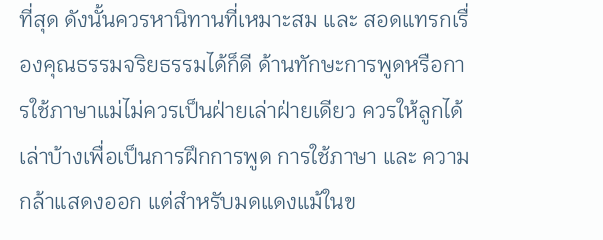ที่สุด ดังนั้นควรหานิทานที่เหมาะสม และ สอดแทรกเรื่องคุณธรรมจริยธรรมได้ก็ดี ด้านทักษะการพูดหรือการใช้ภาษาแม่ไม่ควรเป็นฝ่ายเล่าฝ่ายเดียว ควรให้ลูกได้เล่าบ้างเพื่อเป็นการฝึกการพูด การใช้ภาษา และ ความกล้าแสดงออก แต่สำหรับมดแดงแม้ในข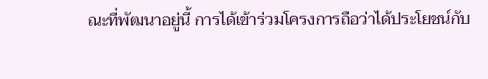ณะที่พัฒนาอยู่นี้ การได้เข้าร่วมโครงการถือว่าได้ประโยชน์กับ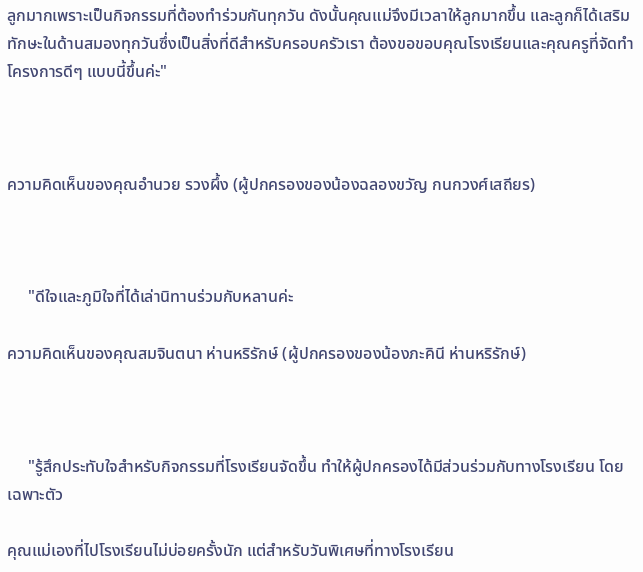ลูกมากเพราะเป็นกิจกรรมที่ต้องทำร่วมกันทุกวัน ดังนั้นคุณแม่จึงมีเวลาให้ลูกมากขึ้น และลูกก็ได้เสริมทักษะในด้านสมองทุกวันซึ่งเป็นสิ่งที่ดีสำหรับครอบครัวเรา ต้องขอขอบคุณโรงเรียนและคุณครูที่จัดทำโครงการดีๆ แบบนี้ขึ้นค่ะ"



ความคิดเห็นของคุณอำนวย รวงผึ้ง (ผู้ปกครองของน้องฉลองขวัญ กนกวงศ์เสถียร)



     "ดีใจและภูมิใจที่ได้เล่านิทานร่วมกับหลานค่ะ

ความคิดเห็นของคุณสมจินตนา ห่านหริรักษ์ (ผู้ปกครองของน้องภะคินี ห่านหริรักษ์)



     "รู้สึกประทับใจสำหรับกิจกรรมที่โรงเรียนจัดขึ้น ทำให้ผู้ปกครองได้มีส่วนร่วมกับทางโรงเรียน โดยเฉพาะตัว

คุณแม่เองที่ไปโรงเรียนไม่บ่อยครั้งนัก แต่สำหรับวันพิเศษที่ทางโรงเรียน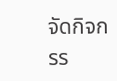จัดกิจกรร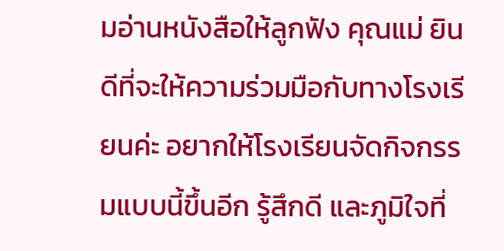มอ่านหนังสือให้ลูกฟัง คุณแม่ ยินดีที่จะให้ความร่วมมือกับทางโรงเรียนค่ะ อยากให้โรงเรียนจัดกิจกรรมแบบนี้ขึ้นอีก รู้สึกดี และภูมิใจที่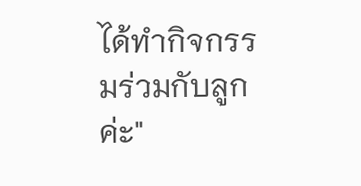ได้ทำกิจกรรมร่วมกับลูกค่ะ"